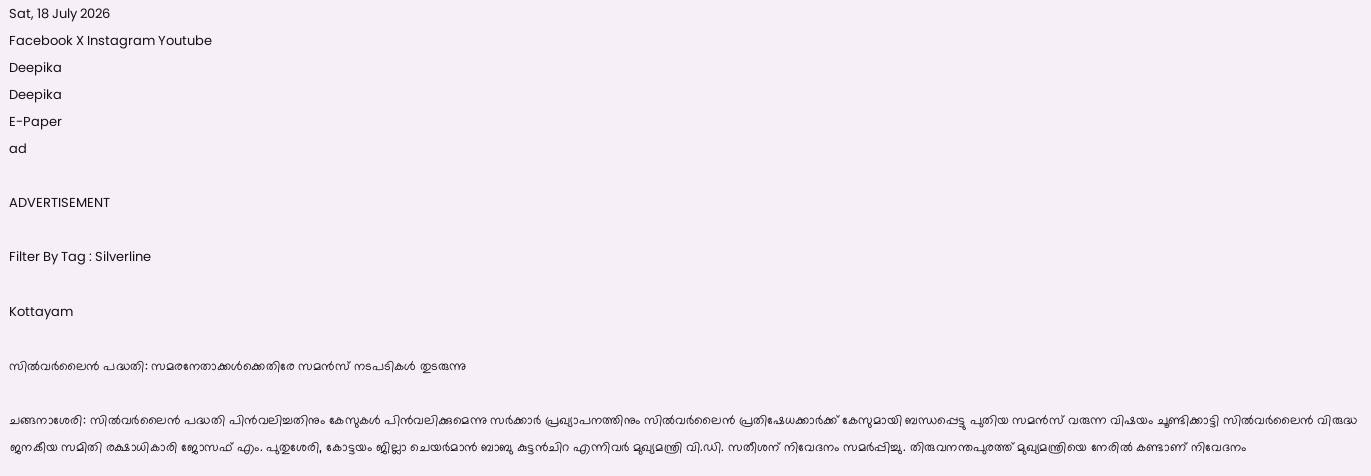Sat, 18 July 2026
Facebook X Instagram Youtube
Deepika
Deepika
E-Paper
ad

ADVERTISEMENT

Filter By Tag : Silverline

Kottayam

സില്‍വര്‍ലൈന്‍ പദ്ധതി: സമരനേതാക്കള്‍ക്കെതിരേ സമന്‍സ് നടപടികള്‍ തുടരുന്നു

ചങ്ങനാശേരി: സില്‍വര്‍ലൈന്‍ പദ്ധതി പിന്‍വലിച്ചതിനും കേസുകള്‍ പിന്‍വലിക്കുമെന്നു സര്‍ക്കാര്‍ പ്രഖ്യാപനത്തിനും സില്‍വര്‍ലൈന്‍ പ്രതിഷേധക്കാര്‍ക്ക് കേസുമായി ബന്ധപ്പെട്ടു പുതിയ സമന്‍സ് വരുന്ന വിഷയം ചൂണ്ടിക്കാട്ടി സില്‍വര്‍ലൈന്‍ വിരുദ്ധ ജനകീയ സമിതി രക്ഷാധികാരി ജോസഫ് എം. പുതുശേരി, കോട്ടയം ജില്ലാ ചെയര്‍മാന്‍ ബാബു കുട്ടന്‍ചിറ എന്നിവര്‍ മുഖ്യമന്ത്രി വി.ഡി. സതീശന് നിവേദനം സമര്‍പ്പിച്ചു. തിരുവനന്തപുരത്ത് മുഖ്യമന്ത്രിയെ നേരില്‍ കണ്ടാണ് നിവേദനം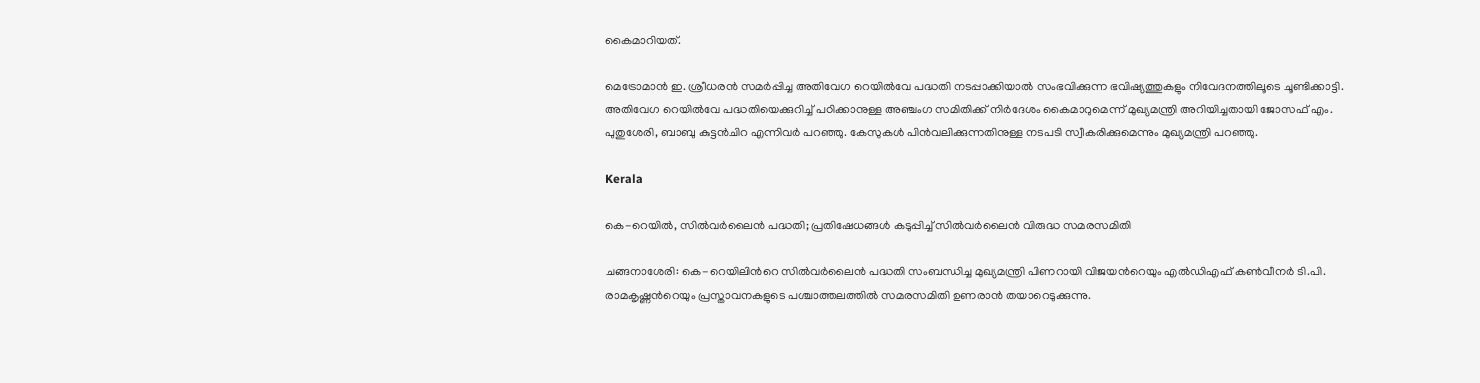കൈമാറിയത്.

മെട്രോമാന്‍ ഇ. ശ്രീധരന്‍ സമര്‍പ്പിച്ച അതിവേഗ റെയില്‍വേ പദ്ധതി നടപ്പാക്കിയാല്‍ സംഭവിക്കുന്ന ഭവിഷ്യത്തുകളും നിവേദനത്തിലൂടെ ചൂണ്ടിക്കാട്ടി. അതിവേഗ റെയില്‍വേ പദ്ധതിയെക്കുറിച്ച് പഠിക്കാനുള്ള അഞ്ചംഗ സമിതിക്ക് നിര്‍ദേശം കൈമാറുമെന്ന് മുഖ്യമന്ത്രി അറിയിച്ചതായി ജോസഫ് എം. പുതുശേരി, ബാബു കുട്ടന്‍ചിറ എന്നിവര്‍ പറഞ്ഞു. കേസുകള്‍ പിന്‍വലിക്കുന്നതിനുള്ള നടപടി സ്വീകരിക്കുമെന്നും മുഖ്യമന്ത്രി പറഞ്ഞു.

Kerala

കെ-റെയില്‍, സില്‍വര്‍ലൈന്‍ പദ്ധതി; പ്രതിഷേധങ്ങള്‍ കടുപ്പിച്ച് സില്‍വര്‍ലൈന്‍ വിരുദ്ധ സമരസമിതി

ചങ്ങനാശേരി: കെ-റെയിലിന്‍റെ സില്‍വര്‍ലൈന്‍ പദ്ധതി സംബന്ധിച്ച മുഖ്യമന്ത്രി പിണറായി വിജയന്‍റെയും എല്‍ഡിഎഫ് കണ്‍വീനര്‍ ടി.പി. രാമകൃഷ്ണന്‍റെയും പ്രസ്താവനകളുടെ പശ്ചാത്തലത്തില്‍ സമരസമിതി ഉണരാന്‍ തയാറെടുക്കുന്നു.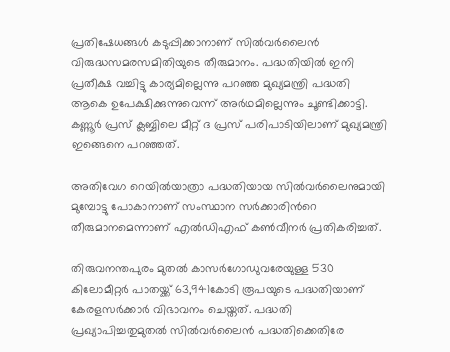പ്രതിഷേധങ്ങൾ കടുപ്പിക്കാനാണ് സില്‍വര്‍ലൈന്‍ വിരുദ്ധസമരസമിതിയുടെ തീരുമാനം. പദ്ധതിയില്‍ ഇനി പ്രതീക്ഷ വച്ചിട്ടു കാര്യമില്ലെന്നു പറഞ്ഞ മുഖ്യമന്ത്രി പദ്ധതി ആകെ ഉപേക്ഷിക്കുന്നുവെന്ന് അര്‍ഥമില്ലെന്നും ചൂണ്ടിക്കാട്ടി. കണ്ണൂര്‍ പ്രസ് ക്ലബ്ബിലെ മീറ്റ് ദ പ്രസ് പരിപാടിയിലാണ് മുഖ്യമന്ത്രി ഇങ്ങെനെ പറഞ്ഞത്.

അതിവേഗ റെയില്‍യാത്രാ പദ്ധതിയായ സില്‍വര്‍ലൈനുമായി മുമ്പോട്ടു പോകാനാണ് സംസ്ഥാന സര്‍ക്കാരിന്‍റെ തീരുമാനമെന്നാണ് എല്‍ഡിഎഫ് കണ്‍വീനര്‍ പ്രതികരിച്ചത്.

തിരുവനന്തപുരം മുതല്‍ കാസര്‍ഗോഡുവരേയുള്ള 530 കിലോമീറ്റര്‍ പാതയ്ക്ക് 63,941കോടി രൂപയുടെ പദ്ധതിയാണ് കേരളസര്‍ക്കാര്‍ വിഭാവനം ചെയ്തത്. പദ്ധതി പ്രഖ്യാപിച്ചതുമുതല്‍ സില്‍വര്‍ലൈന്‍ പദ്ധതിക്കെതിരേ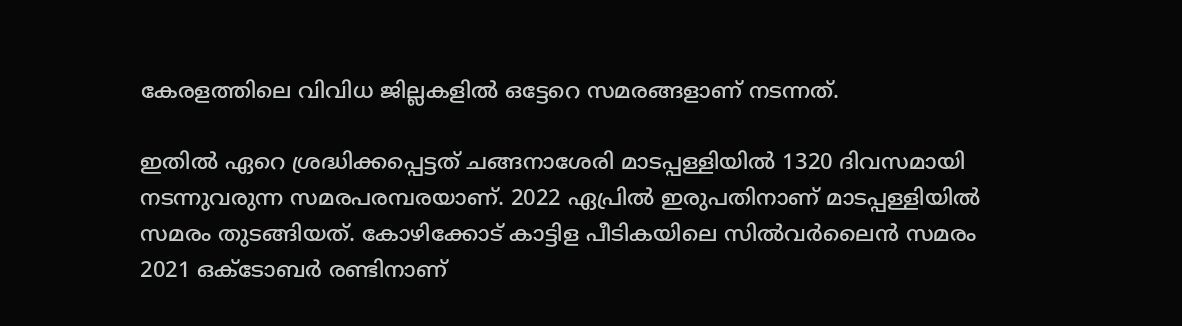കേരളത്തിലെ വിവിധ ജില്ലകളില്‍ ഒട്ടേറെ സമരങ്ങളാണ് നടന്നത്.

ഇതില്‍ ഏറെ ശ്രദ്ധിക്കപ്പെട്ടത് ചങ്ങനാശേരി മാടപ്പള്ളിയിൽ 1320 ദിവസമായി നടന്നുവരുന്ന സമരപരമ്പരയാണ്. 2022 ഏപ്രില്‍ ഇരുപതിനാണ് മാടപ്പള്ളിയില്‍ സമരം തുടങ്ങിയത്. കോഴിക്കോട് കാട്ടിള പീടികയിലെ സില്‍വര്‍ലൈന്‍ സമരം 2021 ഒക്ടോബര്‍ രണ്ടിനാണ്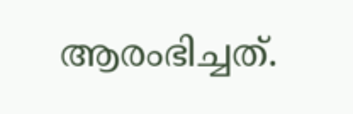ആരംഭിച്ചത്.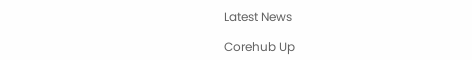Latest News

Corehub Up